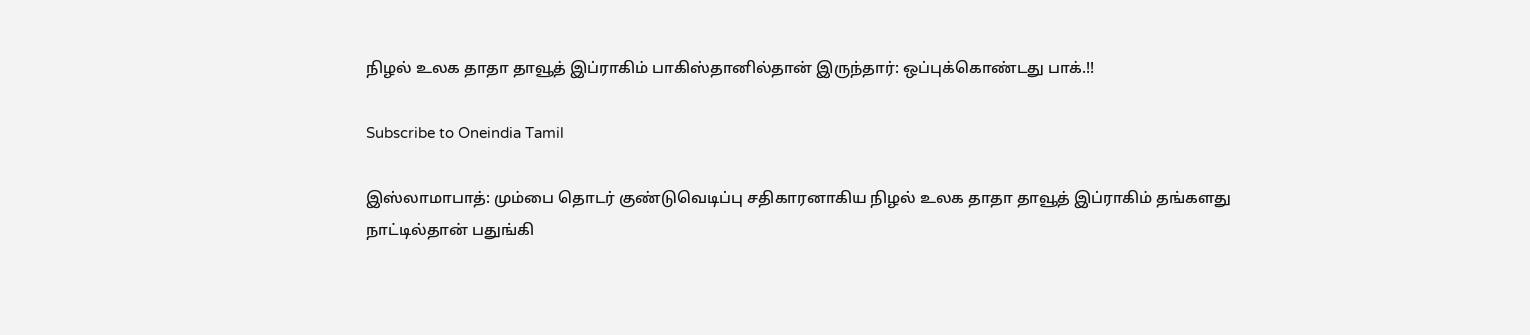நிழல் உலக தாதா தாவூத் இப்ராகிம் பாகிஸ்தானில்தான் இருந்தார்: ஒப்புக்கொண்டது பாக்.!!

Subscribe to Oneindia Tamil

இஸ்லாமாபாத்: மும்பை தொடர் குண்டுவெடிப்பு சதிகாரனாகிய நிழல் உலக தாதா தாவூத் இப்ராகிம் தங்களது நாட்டில்தான் பதுங்கி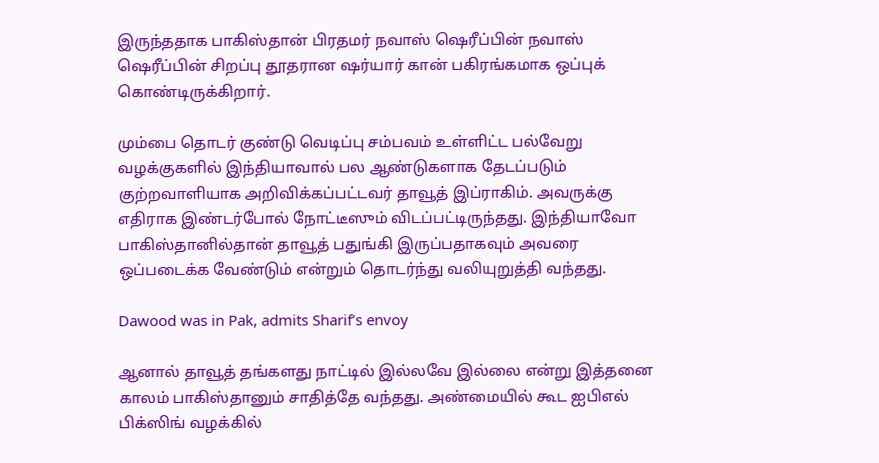இருந்ததாக பாகிஸ்தான் பிரதமர் நவாஸ் ஷெரீப்பின் நவாஸ் ஷெரீப்பின் சிறப்பு தூதரான ஷர்யார் கான் பகிரங்கமாக ஒப்புக் கொண்டிருக்கிறார்.

மும்பை தொடர் குண்டு வெடிப்பு சம்பவம் உள்ளிட்ட பல்வேறு வழக்குகளில் இந்தியாவால் பல ஆண்டுகளாக தேடப்படும் குற்றவாளியாக அறிவிக்கப்பட்டவர் தாவூத் இப்ராகிம். அவருக்கு எதிராக இண்டர்போல் நோட்டீஸும் விடப்பட்டிருந்தது. இந்தியாவோ பாகிஸ்தானில்தான் தாவூத் பதுங்கி இருப்பதாகவும் அவரை ஒப்படைக்க வேண்டும் என்றும் தொடர்ந்து வலியுறுத்தி வந்தது.

Dawood was in Pak, admits Sharif’s envoy

ஆனால் தாவூத் தங்களது நாட்டில் இல்லவே இல்லை என்று இத்தனை காலம் பாகிஸ்தானும் சாதித்தே வந்தது. அண்மையில் கூட ஐபிஎல் பிக்ஸிங் வழக்கில்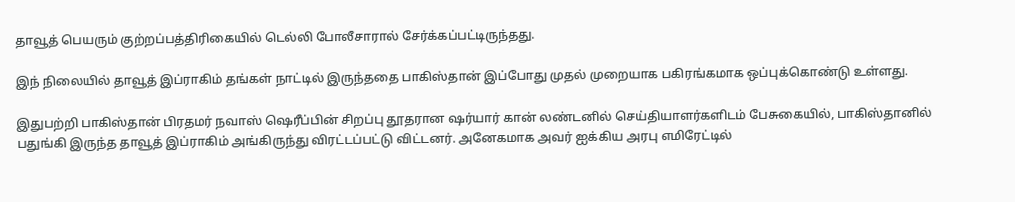தாவூத் பெயரும் குற்றப்பத்திரிகையில் டெல்லி போலீசாரால் சேர்க்கப்பட்டிருந்தது.

இந் நிலையில் தாவூத் இப்ராகிம் தங்கள் நாட்டில் இருந்ததை பாகிஸ்தான் இப்போது முதல் முறையாக பகிரங்கமாக ஒப்புக்கொண்டு உள்ளது.

இதுபற்றி பாகிஸ்தான் பிரதமர் நவாஸ் ஷெரீப்பின் சிறப்பு தூதரான ஷர்யார் கான் லண்டனில் செய்தியாளர்களிடம் பேசுகையில், பாகிஸ்தானில் பதுங்கி இருந்த தாவூத் இப்ராகிம் அங்கிருந்து விரட்டப்பட்டு விட்டனர். அனேகமாக அவர் ஐக்கிய அரபு எமிரேட்டில்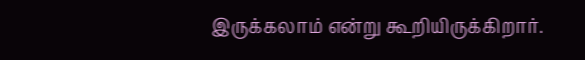இருக்கலாம் என்று கூறியிருக்கிறார்.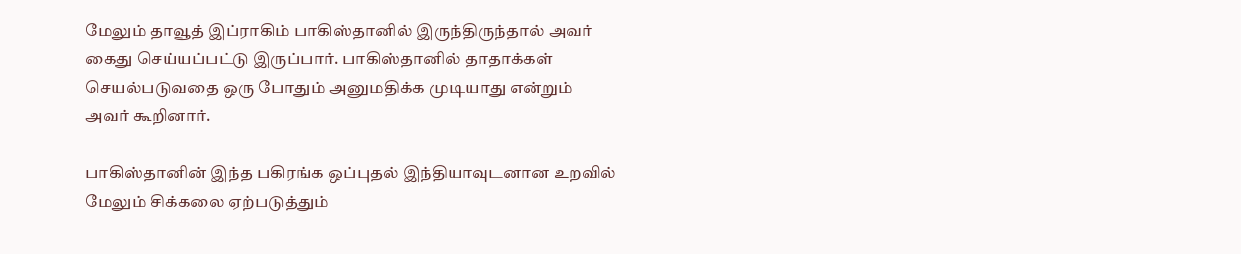மேலும் தாவூத் இப்ராகிம் பாகிஸ்தானில் இருந்திருந்தால் அவர் கைது செய்யப்பட்டு இருப்பார். பாகிஸ்தானில் தாதாக்கள் செயல்படுவதை ஒரு போதும் அனுமதிக்க முடியாது என்றும் அவர் கூறினார்.

பாகிஸ்தானின் இந்த பகிரங்க ஒப்புதல் இந்தியாவுடனான உறவில் மேலும் சிக்கலை ஏற்படுத்தும்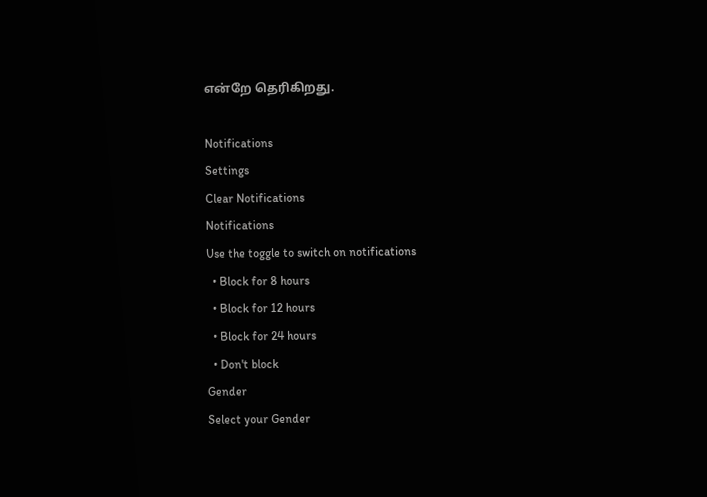என்றே தெரிகிறது.

Notifications
Settings
Clear Notifications
Notifications
Use the toggle to switch on notifications
  • Block for 8 hours
  • Block for 12 hours
  • Block for 24 hours
  • Don't block
Gender
Select your Gender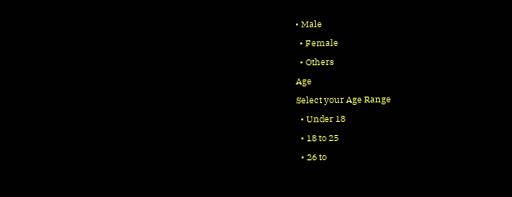• Male
  • Female
  • Others
Age
Select your Age Range
  • Under 18
  • 18 to 25
  • 26 to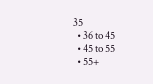35
  • 36 to 45
  • 45 to 55
  • 55+